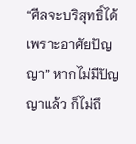“ศีลจะบริสุทธิ์ได้เพราะอาศัยปัญญา” หากไม่มีปัญญาแล้ว ก็ไม่ถึ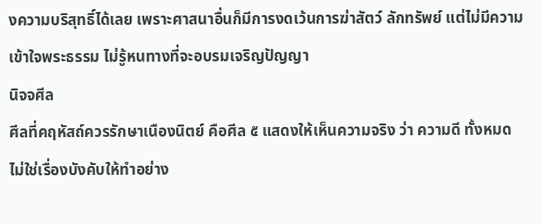งความบริสุทธิ์ได้เลย เพราะศาสนาอื่นก็มีการงดเว้นการฆ่าสัตว์ ลักทรัพย์ แต่ไม่มีความเข้าใจพระธรรม ไม่รู้หนทางที่จะอบรมเจริญปัญญา
นิจจศีล
ศีลที่คฤหัสถ์ควรรักษาเนืองนิตย์ คือศีล ๕ แสดงให้เห็นความจริง ว่า ความดี ทั้งหมด ไม่ใช่เรื่องบังคับให้ทำอย่าง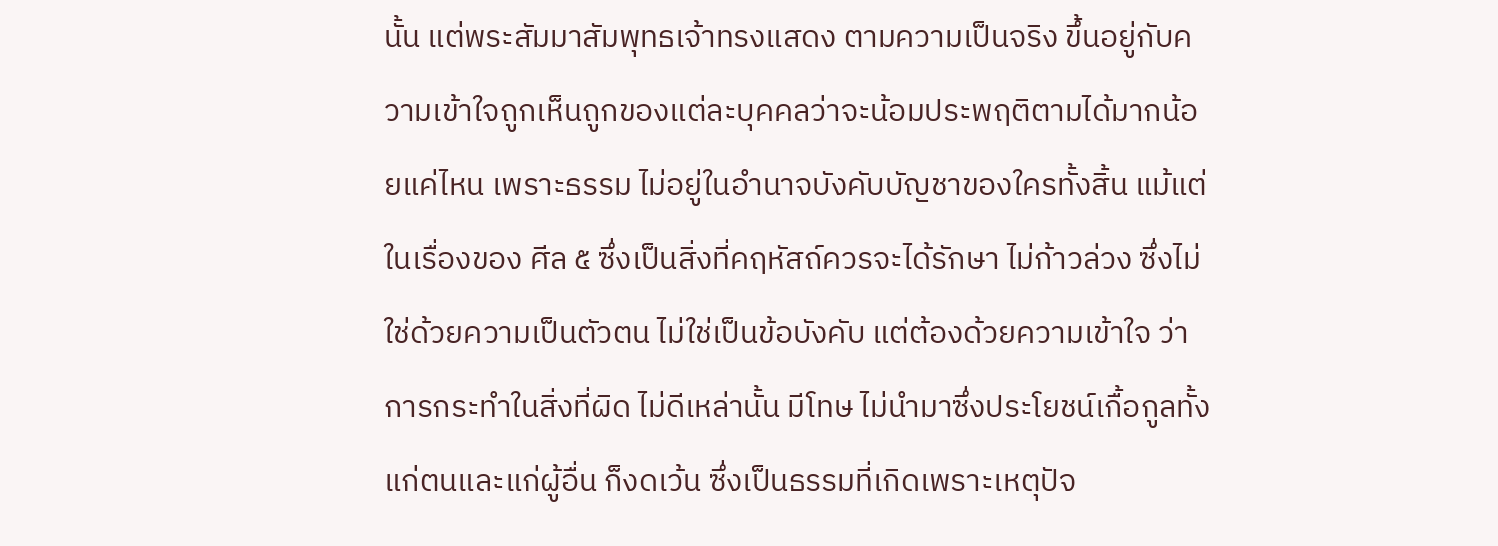นั้น แต่พระสัมมาสัมพุทธเจ้าทรงแสดง ตามความเป็นจริง ขึ้นอยู่กับความเข้าใจถูกเห็นถูกของแต่ละบุคคลว่าจะน้อมประพฤติตามได้มากน้อยแค่ไหน เพราะธรรม ไม่อยู่ในอำนาจบังคับบัญชาของใครทั้งสิ้น แม้แต่ในเรื่องของ ศีล ๕ ซึ่งเป็นสิ่งที่คฤหัสถ์ควรจะได้รักษา ไม่ก้าวล่วง ซึ่งไม่ใช่ด้วยความเป็นตัวตน ไม่ใช่เป็นข้อบังคับ แต่ต้องด้วยความเข้าใจ ว่าการกระทำในสิ่งที่ผิด ไม่ดีเหล่านั้น มีโทษ ไม่นำมาซึ่งประโยชน์เกื้อกูลทั้งแก่ตนและแก่ผู้อื่น ก็งดเว้น ซึ่งเป็นธรรมที่เกิดเพราะเหตุปัจ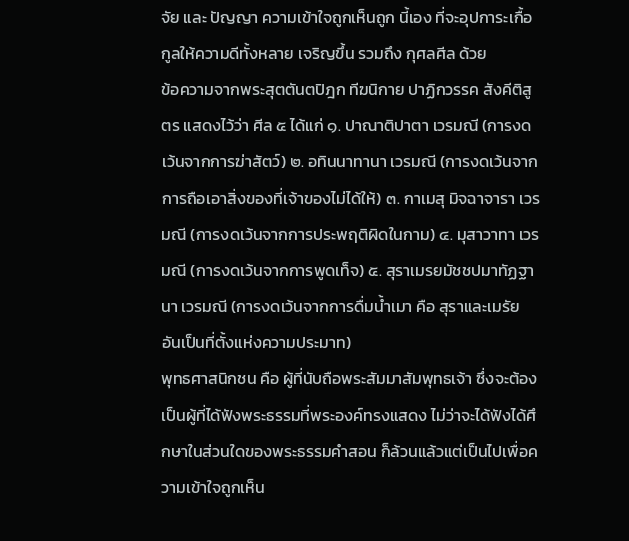จัย และ ปัญญา ความเข้าใจถูกเห็นถูก นี้เอง ที่จะอุปการะเกื้อกูลให้ความดีทั้งหลาย เจริญขึ้น รวมถึง กุศลศีล ด้วย
ข้อความจากพระสุตตันตปิฎก ทีฆนิกาย ปาฏิกวรรค สังคีติสูตร แสดงไว้ว่า ศีล ๕ ได้แก่ ๑. ปาณาติปาตา เวรมณี (การงดเว้นจากการฆ่าสัตว์) ๒. อทินนาทานา เวรมณี (การงดเว้นจากการถือเอาสิ่งของที่เจ้าของไม่ได้ให้) ๓. กาเมสุ มิจฉาจารา เวรมณี (การงดเว้นจากการประพฤติผิดในกาม) ๔. มุสาวาทา เวรมณี (การงดเว้นจากการพูดเท็จ) ๕. สุราเมรยมัชชปมาทัฏฐานา เวรมณี (การงดเว้นจากการดื่มน้ำเมา คือ สุราและเมรัย อันเป็นที่ตั้งแห่งความประมาท)
พุทธศาสนิกชน คือ ผู้ที่นับถือพระสัมมาสัมพุทธเจ้า ซึ่งจะต้องเป็นผู้ที่ได้ฟังพระธรรมที่พระองค์ทรงแสดง ไม่ว่าจะได้ฟังได้ศึกษาในส่วนใดของพระธรรมคำสอน ก็ล้วนแล้วแต่เป็นไปเพื่อความเข้าใจถูกเห็น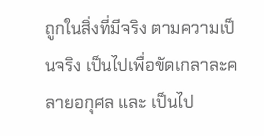ถูกในสิ่งที่มีจริง ตามความเป็นจริง เป็นไปเพื่อขัดเกลาละคลายอกุศล และ เป็นไป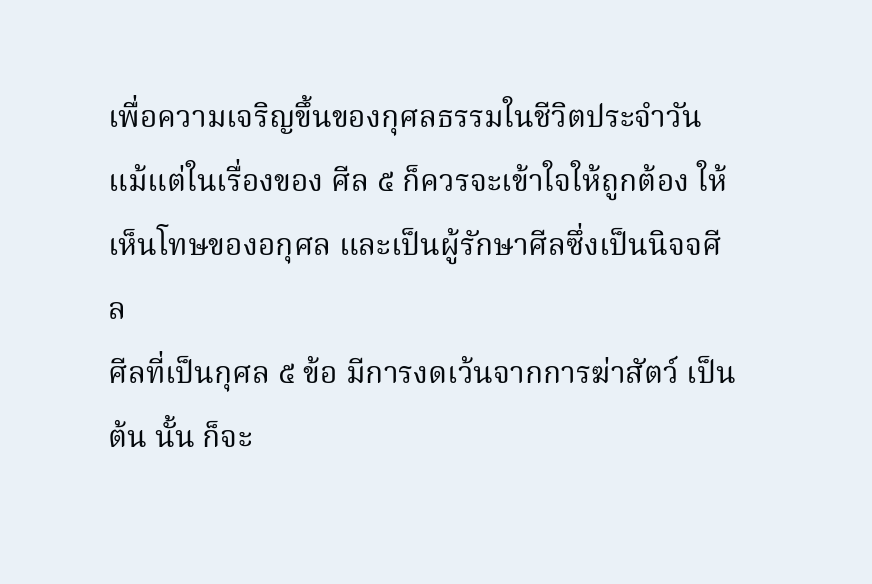เพื่อความเจริญขึ้นของกุศลธรรมในชีวิตประจำวัน แม้แต่ในเรื่องของ ศีล ๕ ก็ควรจะเข้าใจให้ถูกต้อง ให้เห็นโทษของอกุศล และเป็นผู้รักษาศีลซึ่งเป็นนิจจศีล
ศีลที่เป็นกุศล ๕ ข้อ มีการงดเว้นจากการฆ่าสัตว์ เป็นต้น นั้น ก็จะ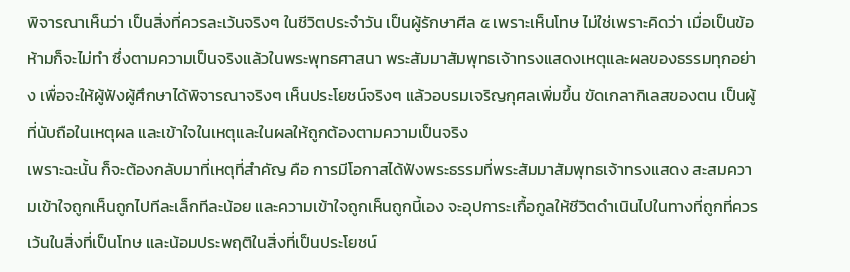พิจารณาเห็นว่า เป็นสิ่งที่ควรละเว้นจริงๆ ในชีวิตประจำวัน เป็นผู้รักษาศีล ๕ เพราะเห็นโทษ ไม่ใช่เพราะคิดว่า เมื่อเป็นข้อห้ามก็จะไม่ทำ ซึ่งตามความเป็นจริงแล้วในพระพุทธศาสนา พระสัมมาสัมพุทธเจ้าทรงแสดงเหตุและผลของธรรมทุกอย่าง เพื่อจะให้ผู้ฟังผู้ศึกษาได้พิจารณาจริงๆ เห็นประโยชน์จริงๆ แล้วอบรมเจริญกุศลเพิ่มขึ้น ขัดเกลากิเลสของตน เป็นผู้ที่นับถือในเหตุผล และเข้าใจในเหตุและในผลให้ถูกต้องตามความเป็นจริง
เพราะฉะนั้น ก็จะต้องกลับมาที่เหตุที่สำคัญ คือ การมีโอกาสได้ฟังพระธรรมที่พระสัมมาสัมพุทธเจ้าทรงแสดง สะสมความเข้าใจถูกเห็นถูกไปทีละเล็กทีละน้อย และความเข้าใจถูกเห็นถูกนี้เอง จะอุปการะเกื้อกูลให้ชีวิตดำเนินไปในทางที่ถูกที่ควร เว้นในสิ่งที่เป็นโทษ และน้อมประพฤติในสิ่งที่เป็นประโยชน์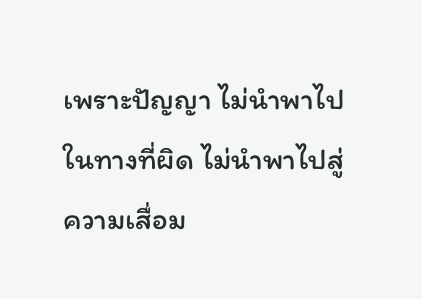เพราะปัญญา ไม่นำพาไปในทางที่ผิด ไม่นำพาไปสู่ความเสื่อม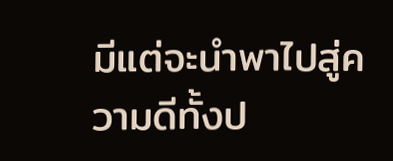มีแต่จะนำพาไปสู่ความดีทั้งป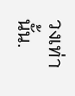วงเท่านั้น.